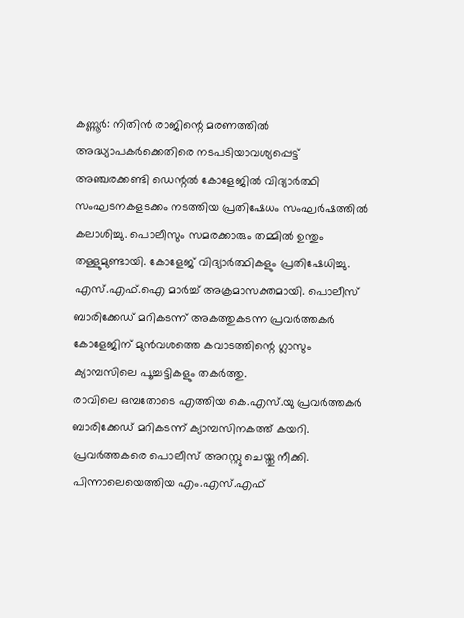കണ്ണൂർ: നിതിൻ രാജിന്റെ മരണത്തിൽ അദ്ധ്യാപകർക്കെതിരെ നടപടിയാവശ്യപ്പെട്ട് അഞ്ചരക്കണ്ടി ഡെന്റൽ കോളേജിൽ വിദ്യാർത്ഥി സംഘടനകളടക്കം നടത്തിയ പ്രതിഷേധം സംഘർഷത്തിൽ കലാശിച്ചു. പൊലീസും സമരക്കാരും തമ്മിൽ ഉന്തും തള്ളുമുണ്ടായി. കോളേജ് വിദ്യാർത്ഥികളും പ്രതിഷേധിച്ചു. എസ്.എഫ്.ഐ മാർച്ച് അക്രമാസക്തമായി. പൊലീസ് ബാരിക്കേഡ് മറികടന്ന് അകത്തുകടന്ന പ്രവർത്തകർ കോളേജിന് മുൻവശത്തെ കവാടത്തിന്റെ ഗ്ലാസും ക്യാമ്പസിലെ പൂച്ചട്ടികളും തകർത്തു.
രാവിലെ ഒമ്പതോടെ എത്തിയ കെ.എസ്.യു പ്രവർത്തകർ ബാരിക്കേഡ് മറികടന്ന് ക്യാമ്പസിനകത്ത് കയറി. പ്രവർത്തകരെ പൊലീസ് അറസ്റ്റു ചെയ്തു നീക്കി. പിന്നാലെയെത്തിയ എം.എസ്.എഫ്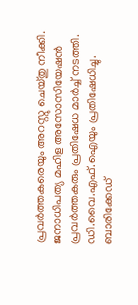പ്രവർത്തകരെയും അറസ്റ്റു ചെയ്തു നീക്കി. ജനാധിപത്യ മഹിള അസോസിയേഷൻ പ്രവർത്തകരും പ്രതിഷേധ മാർച്ച് നടത്തി. ഡി.വൈ.എഫ്.ഐയും പ്രതിഷേധിച്ചു.
ബാരിക്കേഡ്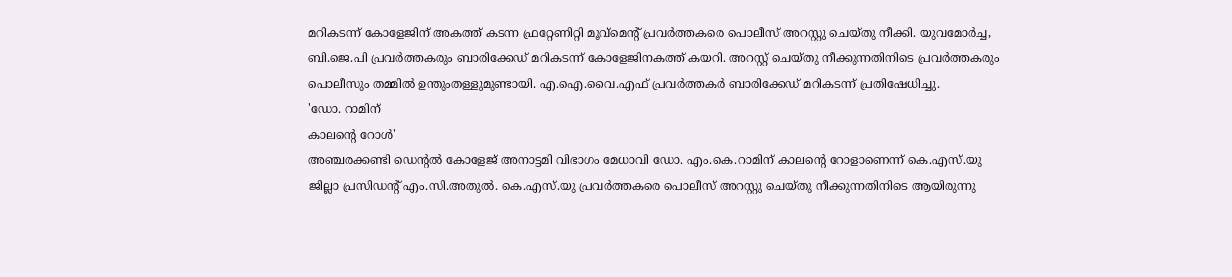മറികടന്ന് കോളേജിന് അകത്ത് കടന്ന ഫ്രറ്റേണിറ്റി മൂവ്മെന്റ് പ്രവർത്തകരെ പൊലീസ് അറസ്റ്റു ചെയ്തു നീക്കി. യുവമോർച്ച, ബി.ജെ.പി പ്രവർത്തകരും ബാരിക്കേഡ് മറികടന്ന് കോളേജിനകത്ത് കയറി. അറസ്റ്റ് ചെയ്തു നീക്കുന്നതിനിടെ പ്രവർത്തകരും പൊലീസും തമ്മിൽ ഉന്തുംതള്ളുമുണ്ടായി. എ.ഐ.വൈ.എഫ് പ്രവർത്തകർ ബാരിക്കേഡ് മറികടന്ന് പ്രതിഷേധിച്ചു.
'ഡോ. റാമിന്
കാലന്റെ റോൾ'
അഞ്ചരക്കണ്ടി ഡെന്റൽ കോളേജ് അനാട്ടമി വിഭാഗം മേധാവി ഡോ. എം.കെ.റാമിന് കാലന്റെ റോളാണെന്ന് കെ.എസ്.യു ജില്ലാ പ്രസിഡന്റ് എം.സി.അതുൽ. കെ.എസ്.യു പ്രവർത്തകരെ പൊലീസ് അറസ്റ്റു ചെയ്തു നീക്കുന്നതിനിടെ ആയിരുന്നു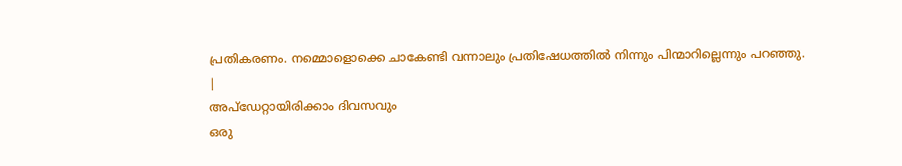പ്രതികരണം. നമ്മൊളൊക്കെ ചാകേണ്ടി വന്നാലും പ്രതിഷേധത്തിൽ നിന്നും പിന്മാറില്ലെന്നും പറഞ്ഞു.
|
അപ്ഡേറ്റായിരിക്കാം ദിവസവും
ഒരു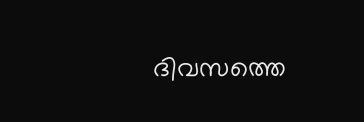ദിവസത്തെ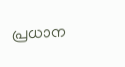പ്രധാന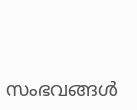സംഭവങ്ങൾ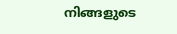നിങ്ങളുടെ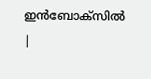ഇൻബോക്സിൽ |